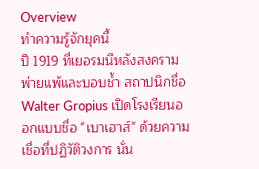Overview
ทำความรู้จักยุคนี้
ปี 1919 ที่เยอรมนีหลังสงครามพ่ายแพ้และบอบช้ำ สถาปนิกชื่อ Walter Gropius เปิดโรงเรียนออกแบบชื่อ "เบาเฮาส์" ด้วยความเชื่อที่ปฏิวัติวงการ นั่น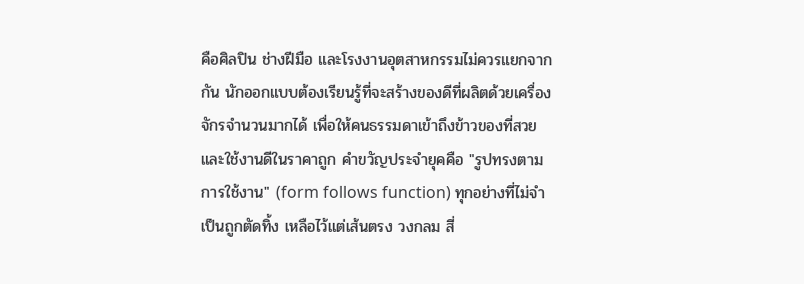คือศิลปิน ช่างฝีมือ และโรงงานอุตสาหกรรมไม่ควรแยกจากกัน นักออกแบบต้องเรียนรู้ที่จะสร้างของดีที่ผลิตด้วยเครื่องจักรจำนวนมากได้ เพื่อให้คนธรรมดาเข้าถึงข้าวของที่สวยและใช้งานดีในราคาถูก คำขวัญประจำยุคคือ "รูปทรงตามการใช้งาน" (form follows function) ทุกอย่างที่ไม่จำเป็นถูกตัดทิ้ง เหลือไว้แต่เส้นตรง วงกลม สี่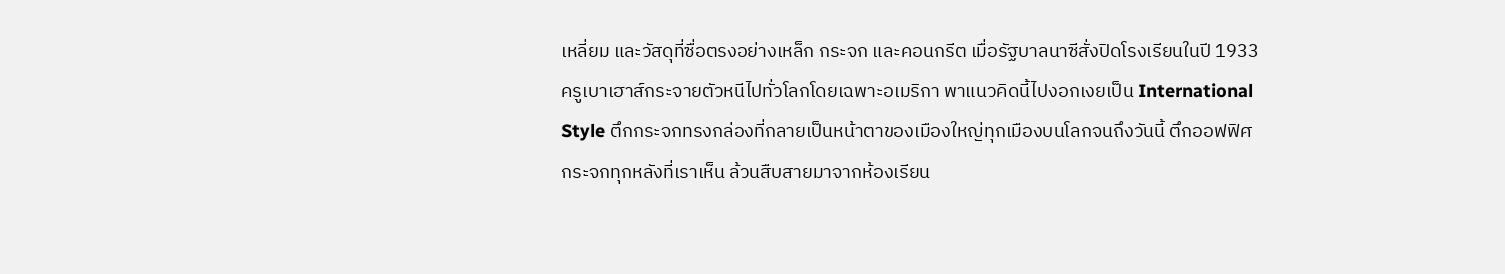เหลี่ยม และวัสดุที่ซื่อตรงอย่างเหล็ก กระจก และคอนกรีต เมื่อรัฐบาลนาซีสั่งปิดโรงเรียนในปี 1933 ครูเบาเฮาส์กระจายตัวหนีไปทั่วโลกโดยเฉพาะอเมริกา พาแนวคิดนี้ไปงอกเงยเป็น International Style ตึกกระจกทรงกล่องที่กลายเป็นหน้าตาของเมืองใหญ่ทุกเมืองบนโลกจนถึงวันนี้ ตึกออฟฟิศกระจกทุกหลังที่เราเห็น ล้วนสืบสายมาจากห้องเรียน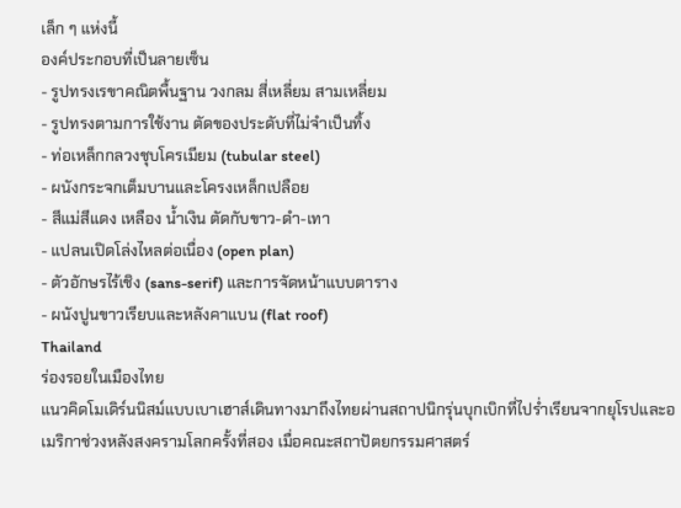เล็ก ๆ แห่งนี้
องค์ประกอบที่เป็นลายเซ็น
- รูปทรงเรขาคณิตพื้นฐาน วงกลม สี่เหลี่ยม สามเหลี่ยม
- รูปทรงตามการใช้งาน ตัดของประดับที่ไม่จำเป็นทิ้ง
- ท่อเหล็กกลวงชุบโครเมียม (tubular steel)
- ผนังกระจกเต็มบานและโครงเหล็กเปลือย
- สีแม่สีแดง เหลือง น้ำเงิน ตัดกับขาว-ดำ-เทา
- แปลนเปิดโล่งไหลต่อเนื่อง (open plan)
- ตัวอักษรไร้เชิง (sans-serif) และการจัดหน้าแบบตาราง
- ผนังปูนขาวเรียบและหลังคาแบน (flat roof)
Thailand
ร่องรอยในเมืองไทย
แนวคิดโมเดิร์นนิสม์แบบเบาเฮาส์เดินทางมาถึงไทยผ่านสถาปนิกรุ่นบุกเบิกที่ไปร่ำเรียนจากยุโรปและอเมริกาช่วงหลังสงครามโลกครั้งที่สอง เมื่อคณะสถาปัตยกรรมศาสตร์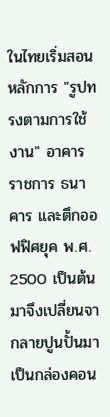ในไทยเริ่มสอนหลักการ "รูปทรงตามการใช้งาน" อาคารราชการ ธนาคาร และตึกออฟฟิศยุค พ.ศ. 2500 เป็นต้นมาจึงเปลี่ยนจากลายปูนปั้นมาเป็นกล่องคอน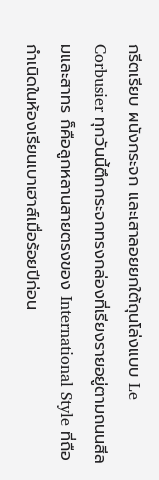กรีตเรียบ ผนังกระจก และเสาลอยยกใต้ถุนโล่งแบบ Le Corbusier ทุกวันนี้ตึกกระจกทรงกล่องที่เรียงรายอยู่ตามถนนสีลมและสาทร ก็คือลูกหลานสายตรงของ International Style ที่ถือกำเนิดในห้องเรียนเบาเฮาส์เมื่อร้อยปีก่อน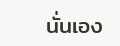นั่นเอง